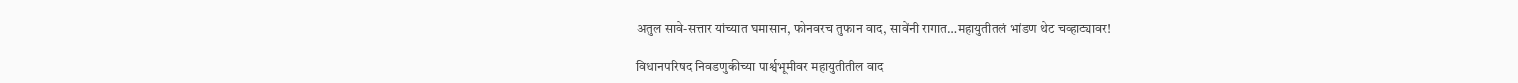अतुल सावे-सत्तार यांच्यात घमासान, फोनवरच तुफान वाद, सावेंनी रागात…महायुतीतलं भांडण थेट चव्हाट्यावर!

विधानपरिषद निवडणुकीच्या पार्श्वभूमीवर महायुतीतील वाद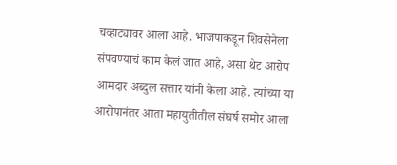चव्हाट्यावर आला आहे. भाजपाकडून शिवसेनेला संपवण्याचं काम केलं जात आहे, असा थेट आरोप आमदार अब्दुल सत्तार यांनी केला आहे. त्यांच्या या आरोपानंतर आता महायुतीतील संघर्ष समोर आला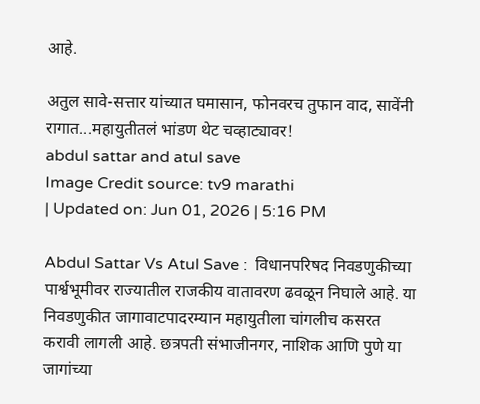आहे.

अतुल सावे-सत्तार यांच्यात घमासान, फोनवरच तुफान वाद, सावेंनी रागात...महायुतीतलं भांडण थेट चव्हाट्यावर!
abdul sattar and atul save
Image Credit source: tv9 marathi
| Updated on: Jun 01, 2026 | 5:16 PM

Abdul Sattar Vs Atul Save :  विधानपरिषद निवडणुकीच्या पार्श्वभूमीवर राज्यातील राजकीय वातावरण ढवळून निघाले आहे. या निवडणुकीत जागावाटपादरम्यान महायुतीला चांगलीच कसरत करावी लागली आहे. छत्रपती संभाजीनगर, नाशिक आणि पुणे या जागांच्या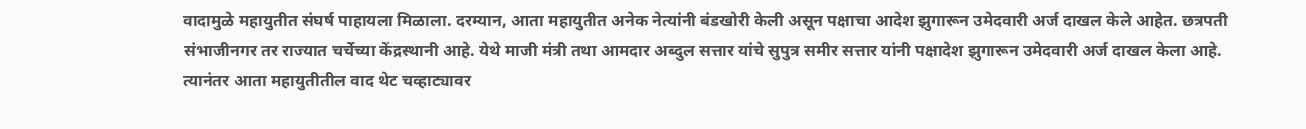वादामुळे महायुतीत संघर्ष पाहायला मिळाला. दरम्यान, आता महायुतीत अनेक नेत्यांनी बंडखोरी केली असून पक्षाचा आदेश झुगारून उमेदवारी अर्ज दाखल केले आहेत. छत्रपती संभाजीनगर तर राज्यात चर्चेच्या केंद्रस्थानी आहे. येथे माजी मंत्री तथा आमदार अब्दुल सत्तार यांचे सुपुत्र समीर सत्तार यांनी पक्षादेश झुगारून उमेदवारी अर्ज दाखल केला आहे. त्यानंतर आता महायुतीतील वाद थेट चव्हाट्यावर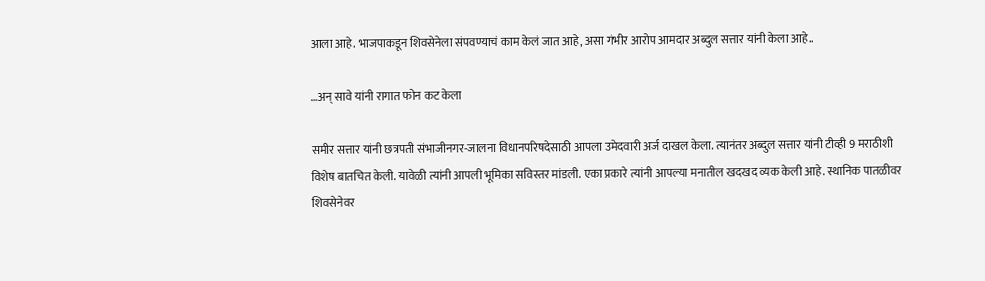आला आहे. भाजपाकडून शिवसेनेला संपवण्याचं काम केलं जात आहे, असा गंभीर आरोप आमदार अब्दुल सत्तार यांनी केला आहे..

…अन् सावे यांनी रागात फोन कट केला

समीर सत्तार यांनी छत्रपती संभाजीनगर-जालना विधानपरिषदेसाठी आपला उमेदवारी अर्ज दाखल केला. त्यानंतर अब्दुल सत्तार यांनी टीव्ही 9 मराठीशी विशेष बातचित केली. यावेळी त्यांनी आपली भूमिका सविस्तर मांडली. एका प्रकारे त्यांनी आपल्या मनातील खदखद व्यक केली आहे. स्थानिक पातळीवर शिवसेनेवर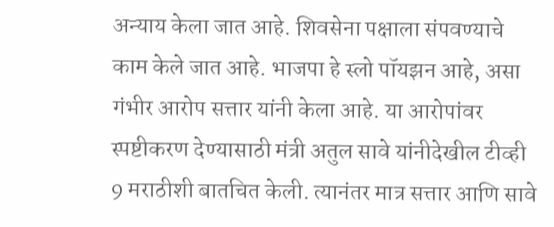अन्याय केला जात आहे. शिवसेना पक्षाला संपवण्याचे काम केले जात आहे. भाजपा हे स्लो पॉयझन आहे, असा गंभीर आरोप सत्तार यांनी केला आहे. या आरोपांवर स्पष्टीकरण देण्यासाठी मंत्री अतुल सावे यांनीदेखील टीव्ही 9 मराठीशी बातचित केली. त्यानंतर मात्र सत्तार आणि सावे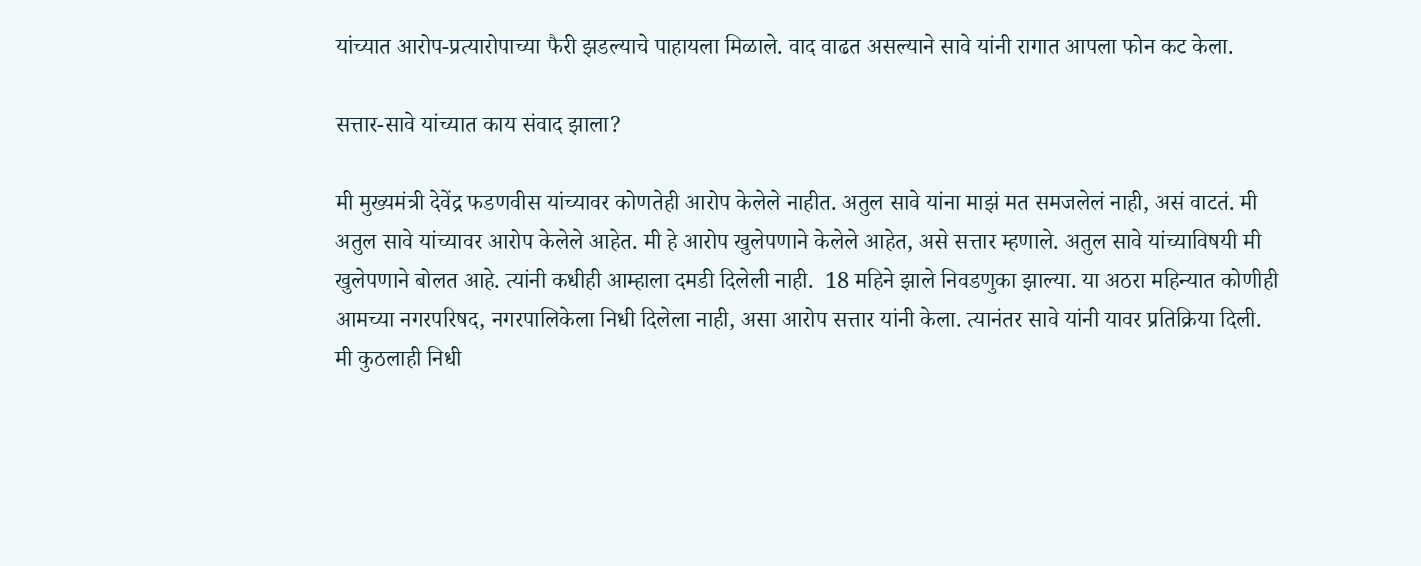यांच्यात आरोप-प्रत्यारोपाच्या फैरी झडल्याचे पाहायला मिळाले. वाद वाढत असल्याने सावे यांनी रागात आपला फोन कट केला.

सत्तार-सावे यांच्यात काय संवाद झाला?

मी मुख्यमंत्री देवेंद्र फडणवीस यांच्यावर कोणतेही आरोप केलेले नाहीत. अतुल सावे यांना माझं मत समजलेलं नाही, असं वाटतं. मी अतुल सावे यांच्यावर आरोप केलेले आहेत. मी हे आरोप खुलेपणाने केलेले आहेत, असे सत्तार म्हणाले. अतुल सावे यांच्याविषयी मी खुलेपणाने बोलत आहे. त्यांनी कधीही आम्हाला दमडी दिलेली नाही.  18 महिने झाले निवडणुका झाल्या. या अठरा महिन्यात कोणीही आमच्या नगरपरिषद, नगरपालिकेला निधी दिलेला नाही, असा आरोप सत्तार यांनी केला. त्यानंतर सावे यांनी यावर प्रतिक्रिया दिली. मी कुठलाही निधी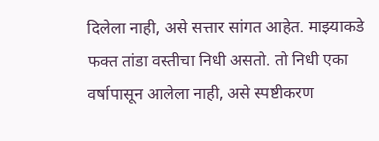दिलेला नाही, असे सत्तार सांगत आहेत. माझ्याकडे फक्त तांडा वस्तीचा निधी असतो. तो निधी एका वर्षापासून आलेला नाही, असे स्पष्टीकरण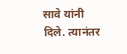सावे यांनी दिले. त्यानंतर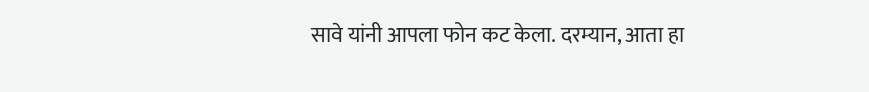सावे यांनी आपला फोन कट केला. दरम्यान, आता हा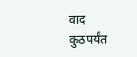वाद कुठपर्यंत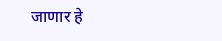जाणार हे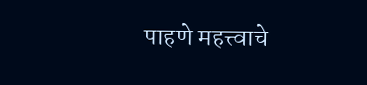पाहणे महत्त्वाचे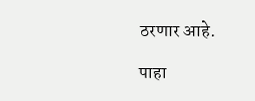ठरणार आहे.

पाहा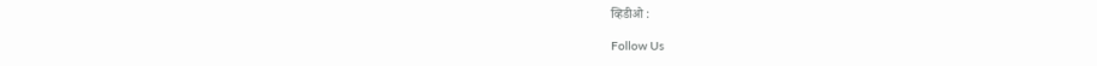व्हिडीओ :

Follow Us